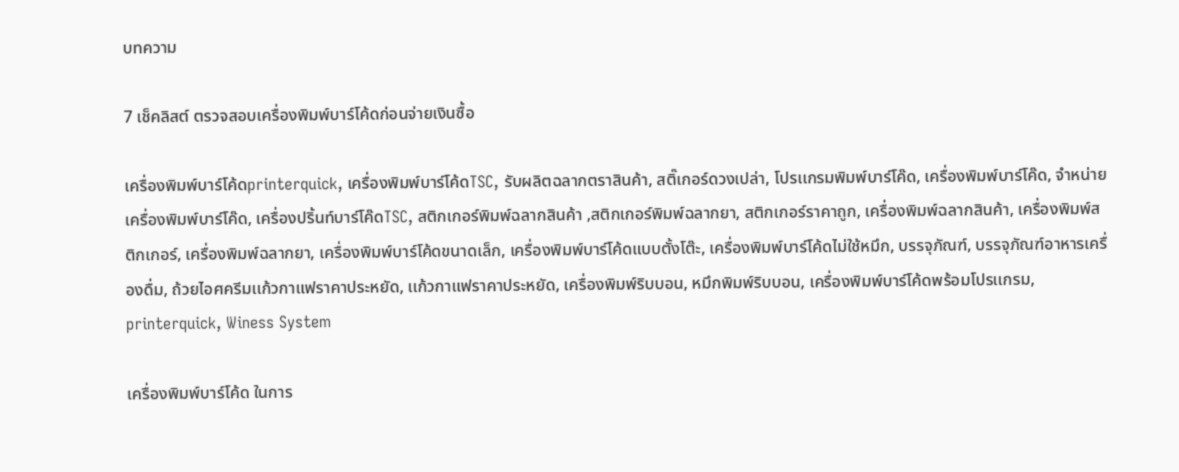บทความ

7 เช็คลิสต์ ตรวจสอบเครื่องพิมพ์บาร์โค้ดก่อนจ่ายเงินซื้อ

เครื่องพิมพ์บาร์โค้ดprinterquick, เครื่องพิมพ์บาร์โค้ดTSC, รับผลิตฉลากตราสินค้า, สติ๊เกอร์ดวงเปล่า, โปรเเกรมพิมพ์บาร์โค๊ด, เครื่องพิมพ์บาร์โค๊ด, จำหน่ายเครื่องพิมพ์บาร์โค๊ด, เครื่องปริ้นท์บาร์โค๊ดTSC, สติกเกอร์พิมพ์ฉลากสินค้า ,สติกเกอร์พิมพ์ฉลากยา, สติกเกอร์ราคาถูก, เครื่องพิมพ์ฉลากสินค้า, เครื่องพิมพ์สติกเกอร์, เครื่องพิมพ์ฉลากยา, เครื่องพิมพ์บาร์โค้ดขนาดเล็ก, เครื่องพิมพ์บาร์โค้ดแบบตั้งโต๊ะ, เครื่องพิมพ์บาร์โค้ดไม่ใช้หมึก, บรรจุภัณฑ์, บรรจุภัณฑ์อาหารเครื่องดื่ม, ถ้วยไอศครีมเเก้วกาแฟราคาประหยัด, เเก้วกาแฟราคาประหยัด, เครื่องพิมพ์ริบบอน, หมึกพิมพ์ริบบอน, เครื่องพิมพ์บาร์โค้ดพร้อมโปรเเกรม, printerquick, Winess System

เครื่องพิมพ์บาร์โค้ด ในการ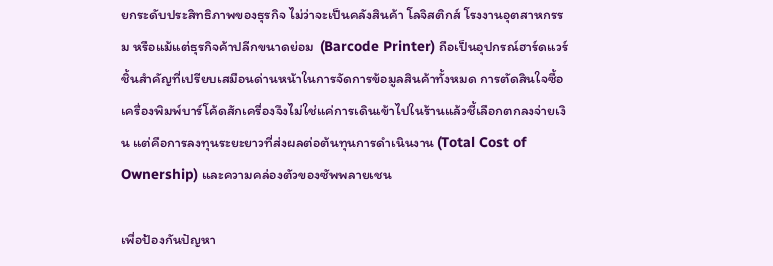ยกระดับประสิทธิภาพของธุรกิจ ไม่ว่าจะเป็นคลังสินค้า โลจิสติกส์ โรงงานอุตสาหกรรม หรือแม้แต่ธุรกิจค้าปลีกขนาดย่อม  (Barcode Printer) ถือเป็นอุปกรณ์ฮาร์ดแวร์ชิ้นสำคัญที่เปรียบเสมือนด่านหน้าในการจัดการข้อมูลสินค้าทั้งหมด การตัดสินใจซื้อเครื่องพิมพ์บาร์โค้ดสักเครื่องจึงไม่ใช่แค่การเดินเข้าไปในร้านแล้วชี้เลือกตกลงจ่ายเงิน แต่คือการลงทุนระยะยาวที่ส่งผลต่อต้นทุนการดำเนินงาน (Total Cost of Ownership) และความคล่องตัวของซัพพลายเชน

เพื่อป้องกันปัญหา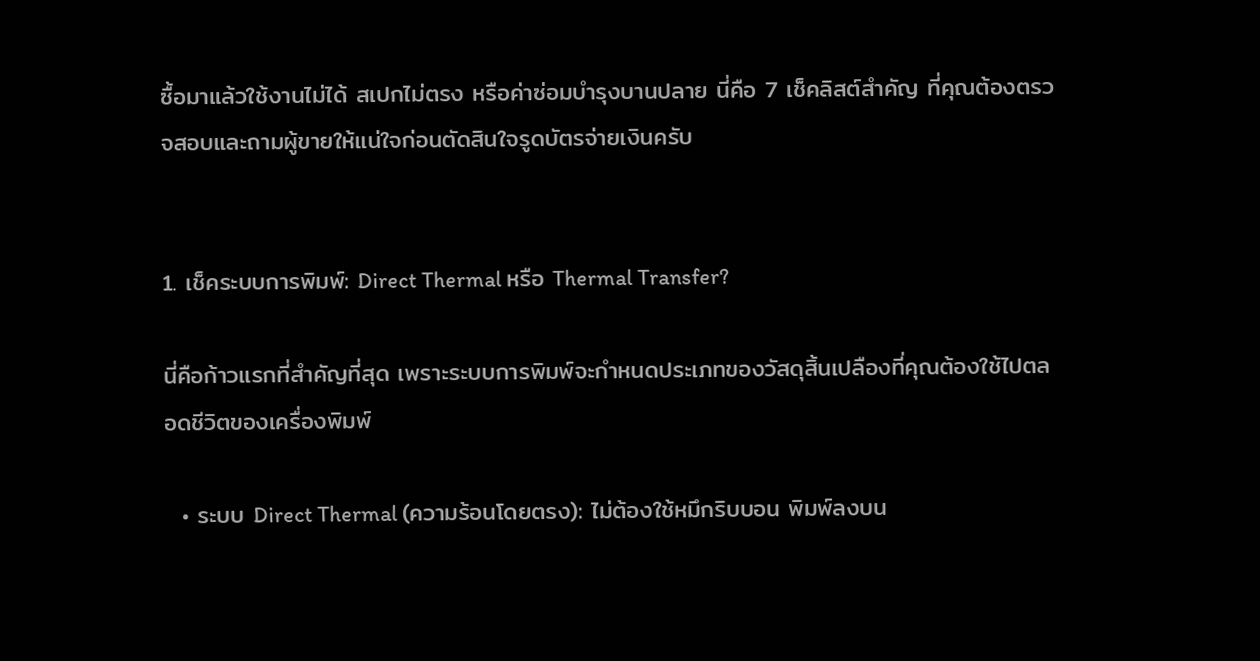ซื้อมาแล้วใช้งานไม่ได้ สเปกไม่ตรง หรือค่าซ่อมบำรุงบานปลาย นี่คือ 7 เช็คลิสต์สำคัญ ที่คุณต้องตรวจสอบและถามผู้ขายให้แน่ใจก่อนตัดสินใจรูดบัตรจ่ายเงินครับ


1. เช็คระบบการพิมพ์: Direct Thermal หรือ Thermal Transfer?

นี่คือก้าวแรกที่สำคัญที่สุด เพราะระบบการพิมพ์จะกำหนดประเภทของวัสดุสิ้นเปลืองที่คุณต้องใช้ไปตลอดชีวิตของเครื่องพิมพ์

  • ระบบ Direct Thermal (ความร้อนโดยตรง): ไม่ต้องใช้หมึกริบบอน พิมพ์ลงบน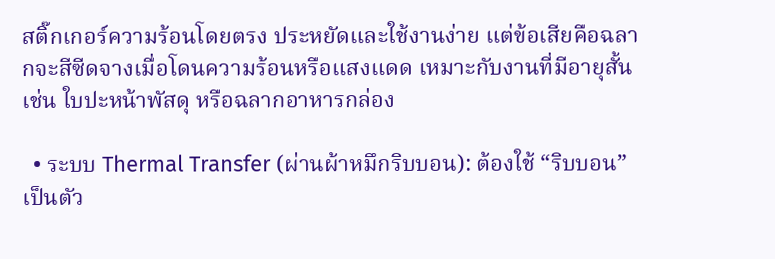สติ๊กเกอร์ความร้อนโดยตรง ประหยัดและใช้งานง่าย แต่ข้อเสียคือฉลากจะสีซีดจางเมื่อโดนความร้อนหรือแสงแดด เหมาะกับงานที่มีอายุสั้น เช่น ใบปะหน้าพัสดุ หรือฉลากอาหารกล่อง

  • ระบบ Thermal Transfer (ผ่านผ้าหมึกริบบอน): ต้องใช้ “ริบบอน” เป็นตัว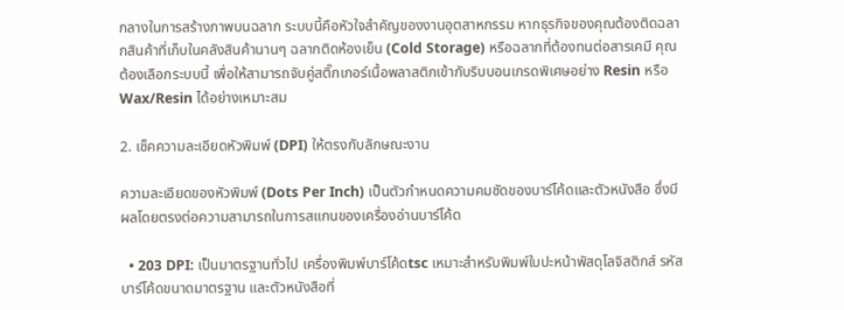กลางในการสร้างภาพบนฉลาก ระบบนี้คือหัวใจสำคัญของงานอุตสาหกรรม หากธุรกิจของคุณต้องติดฉลากสินค้าที่เก็บในคลังสินค้านานๆ ฉลากติดห้องเย็น (Cold Storage) หรือฉลากที่ต้องทนต่อสารเคมี คุณต้องเลือกระบบนี้ เพื่อให้สามารถจับคู่สติ๊กเกอร์เนื้อพลาสติกเข้ากับริบบอนเกรดพิเศษอย่าง Resin หรือ Wax/Resin ได้อย่างเหมาะสม

2. เช็คความละเอียดหัวพิมพ์ (DPI) ให้ตรงกับลักษณะงาน

ความละเอียดของหัวพิมพ์ (Dots Per Inch) เป็นตัวกำหนดความคมชัดของบาร์โค้ดและตัวหนังสือ ซึ่งมีผลโดยตรงต่อความสามารถในการสแกนของเครื่องอ่านบาร์โค้ด

  • 203 DPI: เป็นมาตรฐานทั่วไป เครื่องพิมพ์บาร์โค้ดtsc เหมาะสำหรับพิมพ์ใบปะหน้าพัสดุโลจิสติกส์ รหัสบาร์โค้ดขนาดมาตรฐาน และตัวหนังสือที่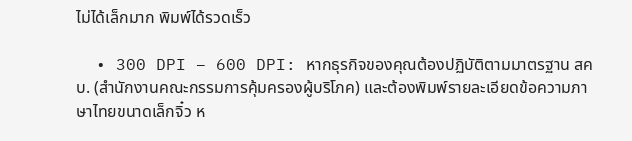ไม่ได้เล็กมาก พิมพ์ได้รวดเร็ว

  • 300 DPI – 600 DPI: หากธุรกิจของคุณต้องปฏิบัติตามมาตรฐาน สคบ. (สำนักงานคณะกรรมการคุ้มครองผู้บริโภค) และต้องพิมพ์รายละเอียดข้อความภาษาไทยขนาดเล็กจิ๋ว ห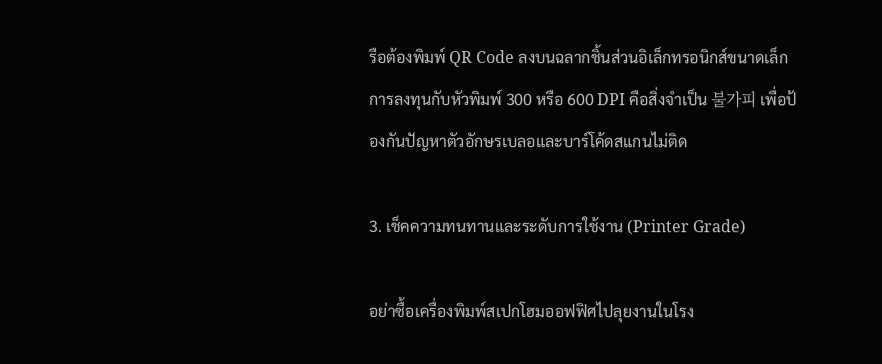รือต้องพิมพ์ QR Code ลงบนฉลากชิ้นส่วนอิเล็กทรอนิกส์ขนาดเล็ก การลงทุนกับหัวพิมพ์ 300 หรือ 600 DPI คือสิ่งจำเป็น 불가피 เพื่อป้องกันปัญหาตัวอักษรเบลอและบาร์โค้ดสแกนไม่ติด

3. เช็คความทนทานและระดับการใช้งาน (Printer Grade)

อย่าซื้อเครื่องพิมพ์สเปกโฮมออฟฟิศไปลุยงานในโรง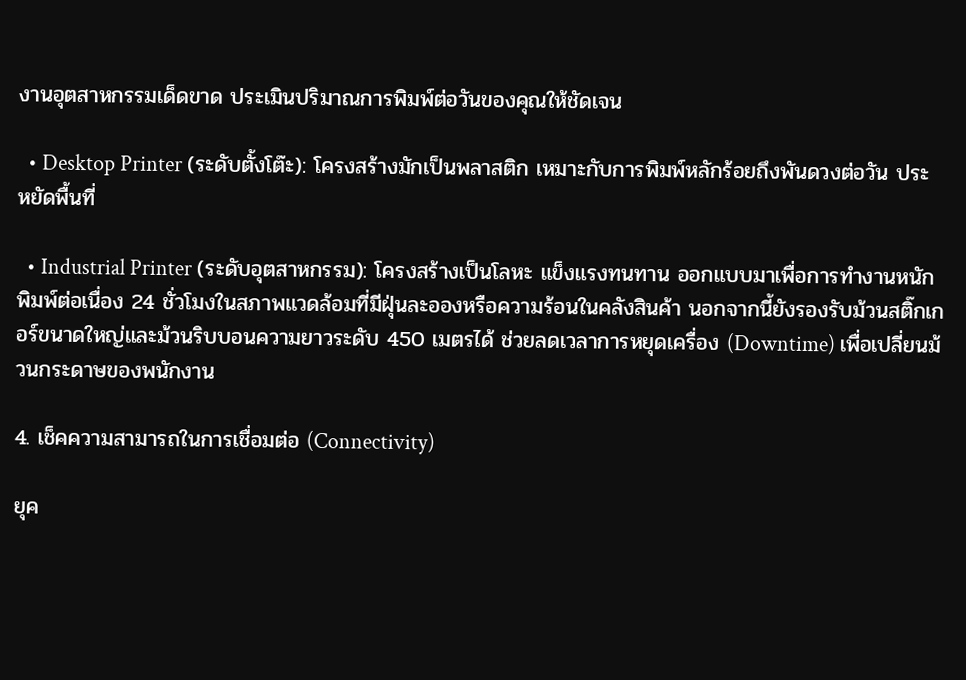งานอุตสาหกรรมเด็ดขาด ประเมินปริมาณการพิมพ์ต่อวันของคุณให้ชัดเจน

  • Desktop Printer (ระดับตั้งโต๊ะ): โครงสร้างมักเป็นพลาสติก เหมาะกับการพิมพ์หลักร้อยถึงพันดวงต่อวัน ประหยัดพื้นที่

  • Industrial Printer (ระดับอุตสาหกรรม): โครงสร้างเป็นโลหะ แข็งแรงทนทาน ออกแบบมาเพื่อการทำงานหนัก พิมพ์ต่อเนื่อง 24 ชั่วโมงในสภาพแวดล้อมที่มีฝุ่นละอองหรือความร้อนในคลังสินค้า นอกจากนี้ยังรองรับม้วนสติ๊กเกอร์ขนาดใหญ่และม้วนริบบอนความยาวระดับ 450 เมตรได้ ช่วยลดเวลาการหยุดเครื่อง (Downtime) เพื่อเปลี่ยนม้วนกระดาษของพนักงาน

4. เช็คความสามารถในการเชื่อมต่อ (Connectivity)

ยุค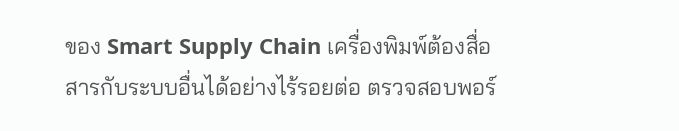ของ Smart Supply Chain เครื่องพิมพ์ต้องสื่อสารกับระบบอื่นได้อย่างไร้รอยต่อ ตรวจสอบพอร์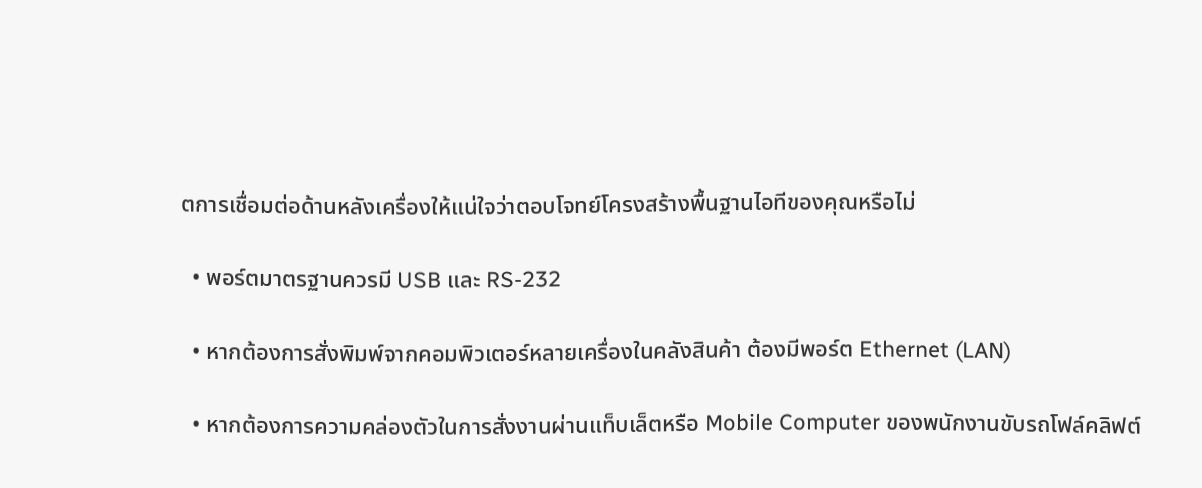ตการเชื่อมต่อด้านหลังเครื่องให้แน่ใจว่าตอบโจทย์โครงสร้างพื้นฐานไอทีของคุณหรือไม่

  • พอร์ตมาตรฐานควรมี USB และ RS-232

  • หากต้องการสั่งพิมพ์จากคอมพิวเตอร์หลายเครื่องในคลังสินค้า ต้องมีพอร์ต Ethernet (LAN)

  • หากต้องการความคล่องตัวในการสั่งงานผ่านแท็บเล็ตหรือ Mobile Computer ของพนักงานขับรถโฟล์คลิฟต์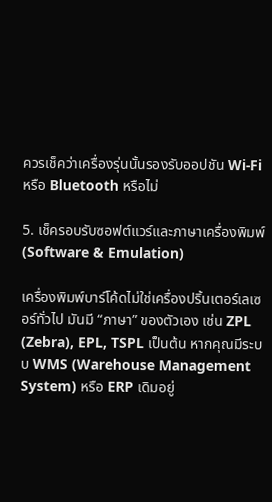ควรเช็คว่าเครื่องรุ่นนั้นรองรับออปชัน Wi-Fi หรือ Bluetooth หรือไม่

5. เช็ครอบรับซอฟต์แวร์และภาษาเครื่องพิมพ์ (Software & Emulation)

เครื่องพิมพ์บาร์โค้ดไม่ใช่เครื่องปริ้นเตอร์เลเซอร์ทั่วไป มันมี “ภาษา” ของตัวเอง เช่น ZPL (Zebra), EPL, TSPL เป็นต้น หากคุณมีระบบ WMS (Warehouse Management System) หรือ ERP เดิมอยู่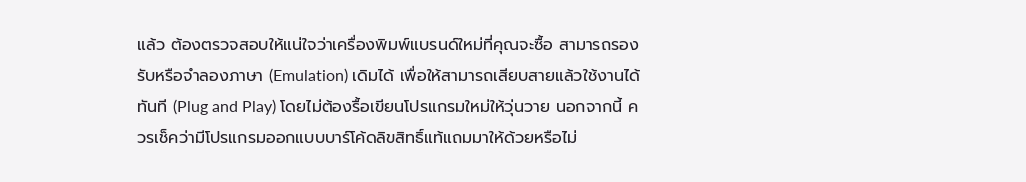แล้ว ต้องตรวจสอบให้แน่ใจว่าเครื่องพิมพ์แบรนด์ใหม่ที่คุณจะซื้อ สามารถรองรับหรือจำลองภาษา (Emulation) เดิมได้ เพื่อให้สามารถเสียบสายแล้วใช้งานได้ทันที (Plug and Play) โดยไม่ต้องรื้อเขียนโปรแกรมใหม่ให้วุ่นวาย นอกจากนี้ ควรเช็คว่ามีโปรแกรมออกแบบบาร์โค้ดลิขสิทธิ์แท้แถมมาให้ด้วยหรือไม่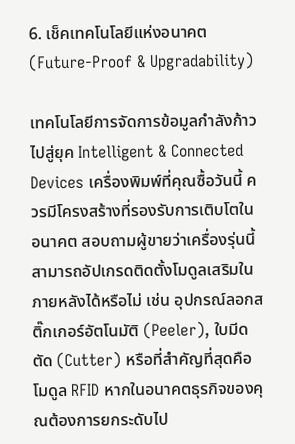6. เช็คเทคโนโลยีแห่งอนาคต (Future-Proof & Upgradability)

เทคโนโลยีการจัดการข้อมูลกำลังก้าวไปสู่ยุค Intelligent & Connected Devices เครื่องพิมพ์ที่คุณซื้อวันนี้ ควรมีโครงสร้างที่รองรับการเติบโตในอนาคต สอบถามผู้ขายว่าเครื่องรุ่นนี้สามารถอัปเกรดติดตั้งโมดูลเสริมในภายหลังได้หรือไม่ เช่น อุปกรณ์ลอกสติ๊กเกอร์อัตโนมัติ (Peeler), ใบมีดตัด (Cutter) หรือที่สำคัญที่สุดคือ โมดูล RFID หากในอนาคตธุรกิจของคุณต้องการยกระดับไป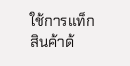ใช้การแท็กสินค้าด้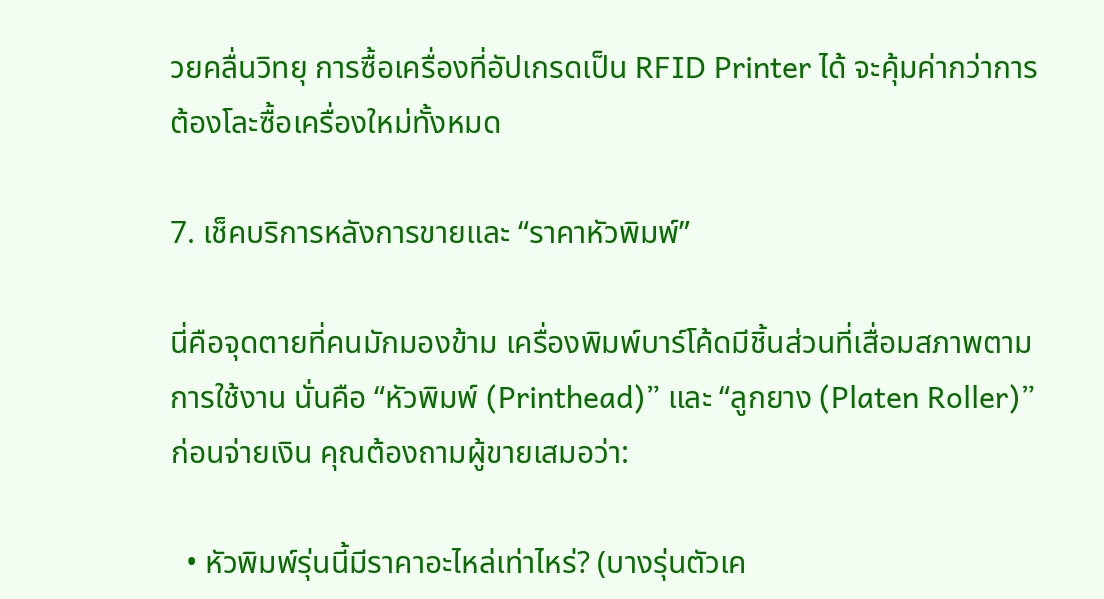วยคลื่นวิทยุ การซื้อเครื่องที่อัปเกรดเป็น RFID Printer ได้ จะคุ้มค่ากว่าการต้องโละซื้อเครื่องใหม่ทั้งหมด

7. เช็คบริการหลังการขายและ “ราคาหัวพิมพ์”

นี่คือจุดตายที่คนมักมองข้าม เครื่องพิมพ์บาร์โค้ดมีชิ้นส่วนที่เสื่อมสภาพตามการใช้งาน นั่นคือ “หัวพิมพ์ (Printhead)” และ “ลูกยาง (Platen Roller)” ก่อนจ่ายเงิน คุณต้องถามผู้ขายเสมอว่า:

  • หัวพิมพ์รุ่นนี้มีราคาอะไหล่เท่าไหร่? (บางรุ่นตัวเค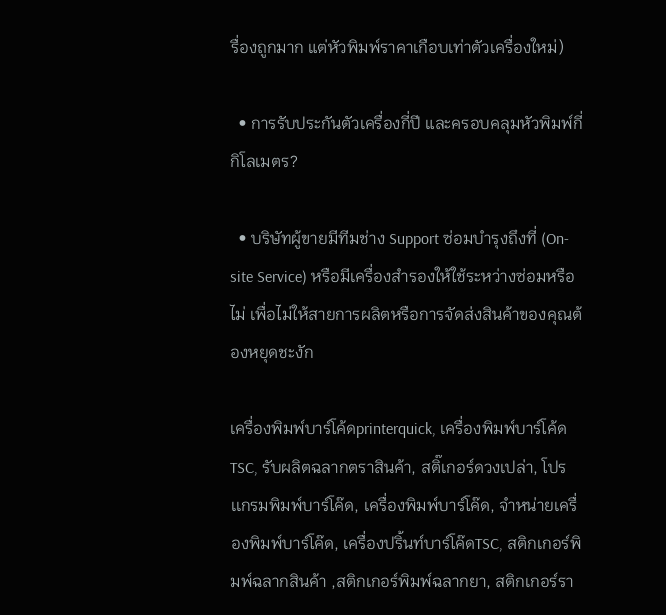รื่องถูกมาก แต่หัวพิมพ์ราคาเกือบเท่าตัวเครื่องใหม่)

  • การรับประกันตัวเครื่องกี่ปี และครอบคลุมหัวพิมพ์กี่กิโลเมตร?

  • บริษัทผู้ขายมีทีมช่าง Support ซ่อมบำรุงถึงที่ (On-site Service) หรือมีเครื่องสำรองให้ใช้ระหว่างซ่อมหรือไม่ เพื่อไม่ให้สายการผลิตหรือการจัดส่งสินค้าของคุณต้องหยุดชะงัก

เครื่องพิมพ์บาร์โค้ดprinterquick, เครื่องพิมพ์บาร์โค้ดTSC, รับผลิตฉลากตราสินค้า, สติ๊เกอร์ดวงเปล่า, โปรเเกรมพิมพ์บาร์โค๊ด, เครื่องพิมพ์บาร์โค๊ด, จำหน่ายเครื่องพิมพ์บาร์โค๊ด, เครื่องปริ้นท์บาร์โค๊ดTSC, สติกเกอร์พิมพ์ฉลากสินค้า ,สติกเกอร์พิมพ์ฉลากยา, สติกเกอร์รา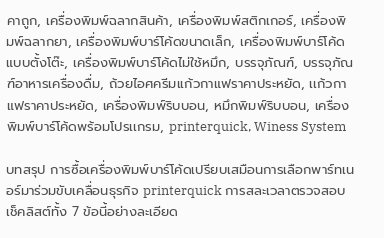คาถูก, เครื่องพิมพ์ฉลากสินค้า, เครื่องพิมพ์สติกเกอร์, เครื่องพิมพ์ฉลากยา, เครื่องพิมพ์บาร์โค้ดขนาดเล็ก, เครื่องพิมพ์บาร์โค้ดแบบตั้งโต๊ะ, เครื่องพิมพ์บาร์โค้ดไม่ใช้หมึก, บรรจุภัณฑ์, บรรจุภัณฑ์อาหารเครื่องดื่ม, ถ้วยไอศครีมเเก้วกาแฟราคาประหยัด, เเก้วกาแฟราคาประหยัด, เครื่องพิมพ์ริบบอน, หมึกพิมพ์ริบบอน, เครื่องพิมพ์บาร์โค้ดพร้อมโปรเเกรม, printerquick, Winess System

บทสรุป การซื้อเครื่องพิมพ์บาร์โค้ดเปรียบเสมือนการเลือกพาร์ทเนอร์มาร่วมขับเคลื่อนธุรกิจ printerquick การสละเวลาตรวจสอบเช็คลิสต์ทั้ง 7 ข้อนี้อย่างละเอียด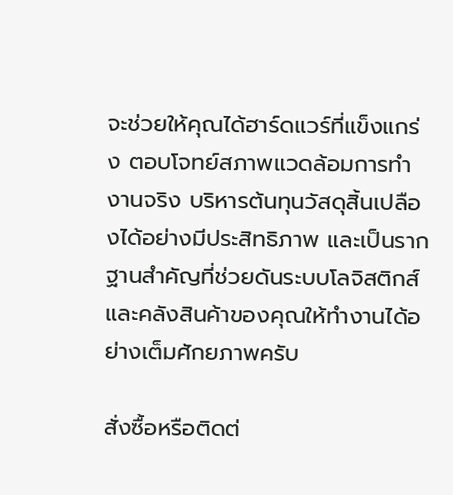จะช่วยให้คุณได้ฮาร์ดแวร์ที่แข็งแกร่ง ตอบโจทย์สภาพแวดล้อมการทำงานจริง บริหารต้นทุนวัสดุสิ้นเปลืองได้อย่างมีประสิทธิภาพ และเป็นรากฐานสำคัญที่ช่วยดันระบบโลจิสติกส์และคลังสินค้าของคุณให้ทำงานได้อย่างเต็มศักยภาพครับ

สั่งซื้อหรือติดต่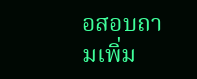อสอบถามเพิ่ม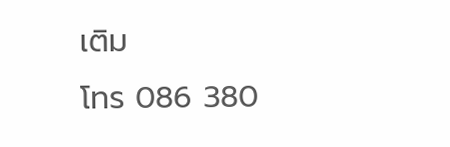เติม
โทร 086 380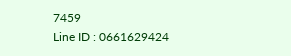7459
Line ID : 0661629424